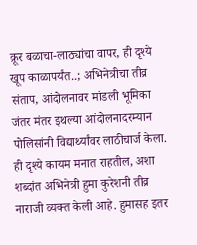क्रूर बळाचा-लाठ्यांचा वापर, ही दृश्ये खूप काळापर्यंत..; अभिनेत्रीचा तीव्र संताप, आंदोलनावर मांडली भूमिका
जंतर मंतर इथल्या आंदोलनादरम्यान पोलिसांनी विद्यार्थ्यांवर लाठीचार्ज केला. ही दृश्ये कायम मनात राहतील, अशा शब्दांत अभिनेत्री हुमा कुरेशनी तीव्र नाराजी व्यक्त केली आहे. हुमासह इतर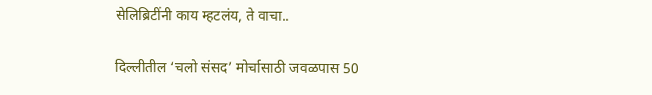सेलिब्रिटींनी काय म्हटलंय, ते वाचा..

दिल्लीतील ‘चलो संसद’ मोर्चासाठी जवळपास 50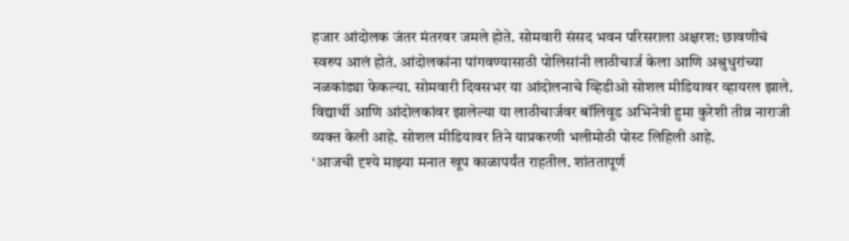हजार आंदोलक जंतर मंतरवर जमले होते. सोमवारी संसद भवन परिसराला अक्षरश: छावणीचं स्वरुप आलं होतं. आंदोलकांना पांगवण्यासाठी पोलिसांनी लाठीचार्ज केला आणि अश्रुधुरांच्या नळकांड्या फेकल्या. सोमवारी दिवसभर या आंदोलनाचे व्हिडीओ सोशल मीडियावर व्हायरल झाले. विद्यार्थी आणि आंदोलकांवर झालेल्या या लाठीचार्जवर बॉलिवूड अभिनेत्री हुमा कुरेशी तीव्र नाराजी व्यक्त केली आहे. सोशल मीडियावर तिने याप्रकरणी भलीमोठी पोस्ट लिहिली आहे.
‘आजची दृश्ये माझ्या मनात खूप काळापर्यंत राहतील. शांततापूर्ण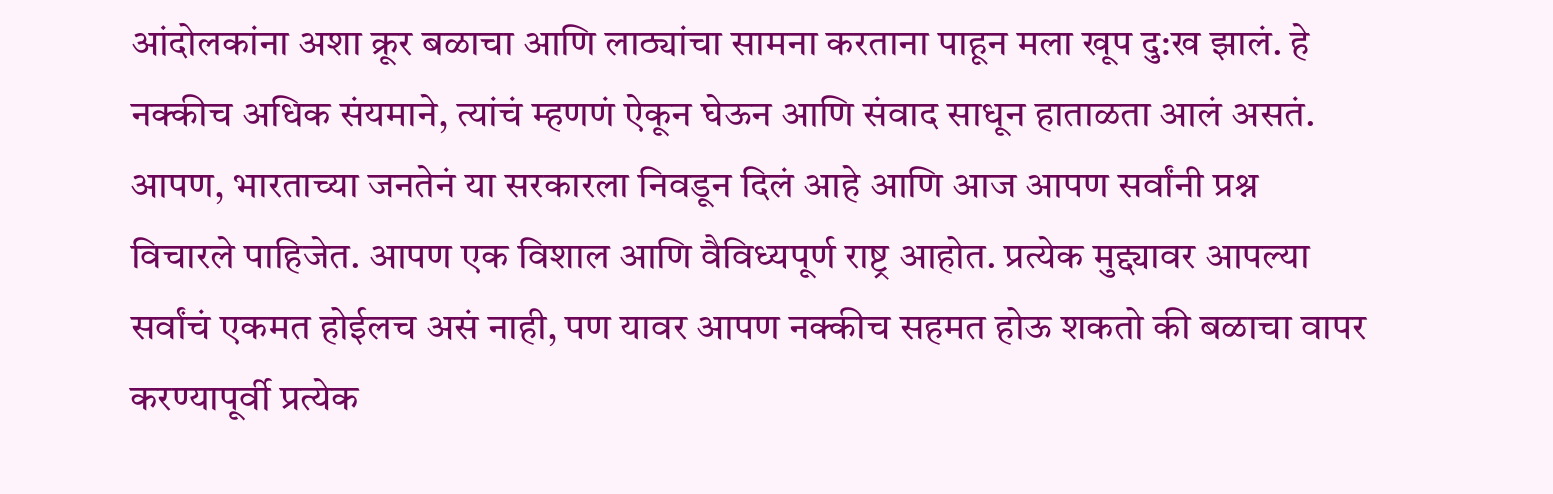आंदोलकांना अशा क्रूर बळाचा आणि लाठ्यांचा सामना करताना पाहून मला खूप दु:ख झालं. हे नक्कीच अधिक संयमाने, त्यांचं म्हणणं ऐकून घेऊन आणि संवाद साधून हाताळता आलं असतं. आपण, भारताच्या जनतेनं या सरकारला निवडून दिलं आहे आणि आज आपण सर्वांनी प्रश्न विचारले पाहिजेत. आपण एक विशाल आणि वैविध्यपूर्ण राष्ट्र आहोत. प्रत्येक मुद्द्यावर आपल्या सर्वांचं एकमत होईलच असं नाही, पण यावर आपण नक्कीच सहमत होऊ शकतो की बळाचा वापर करण्यापूर्वी प्रत्येक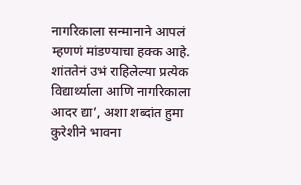नागरिकाला सन्मानाने आपलं म्हणणं मांडण्याचा हक्क आहे. शांततेनं उभं राहिलेल्या प्रत्येक विद्यार्थ्याला आणि नागरिकाला आदर द्या’, अशा शब्दांत हुमा कुरेशीने भावना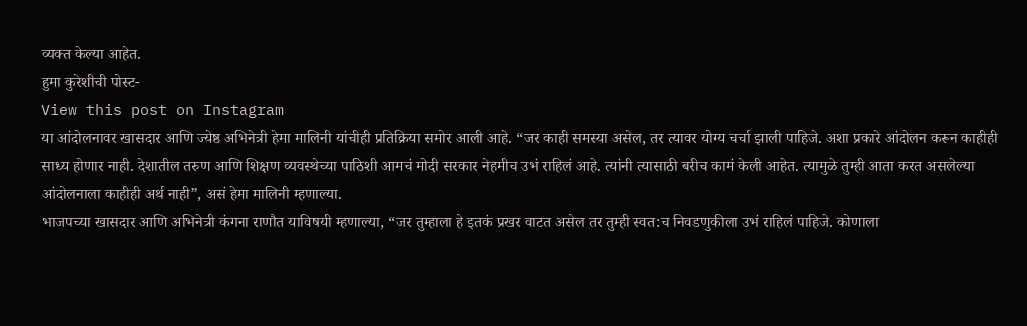व्यक्त केल्या आहेत.
हुमा कुरेशीची पोस्ट-
View this post on Instagram
या आंदोलनावर खासदार आणि ज्येष्ठ अभिनेत्री हेमा मालिनी यांचीही प्रतिक्रिया समोर आली आहे. “जर काही समस्या असेल, तर त्यावर योग्य चर्चा झाली पाहिजे. अशा प्रकारे आंदोलन करून काहीही साध्य होणार नाही. देशातील तरुण आणि शिक्षण व्यवस्थेच्या पाठिशी आमचं मोदी सरकार नेहमीच उभं राहिलं आहे. त्यांनी त्यासाठी बरीच कामं केली आहेत. त्यामुळे तुम्ही आता करत असलेल्या आंदोलनाला काहीही अर्थ नाही”, असं हेमा मालिनी म्हणाल्या.
भाजपच्या खासदार आणि अभिनेत्री कंगना राणौत याविषयी म्हणाल्या, “जर तुम्हाला हे इतकं प्रखर वाटत असेल तर तुम्ही स्वत:च निवडणुकीला उभं राहिलं पाहिजे. कोणाला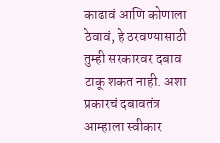काढावं आणि कोणाला ठेवावं, हे ठरवण्यासाठी तुम्ही सरकारवर दबाव टाकू शकत नाही. अशा प्रकारचं दबावतंत्र आम्हाला स्वीकार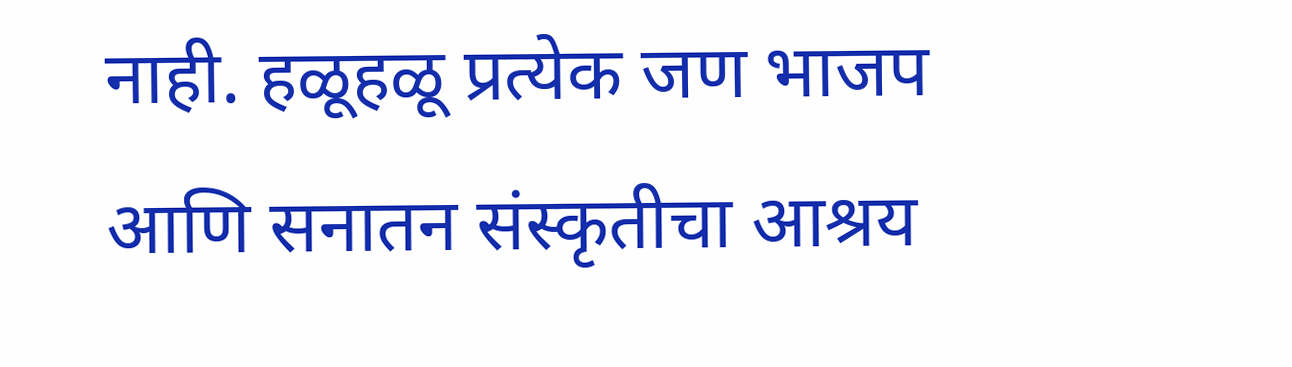नाही. हळूहळू प्रत्येक जण भाजप आणि सनातन संस्कृतीचा आश्रय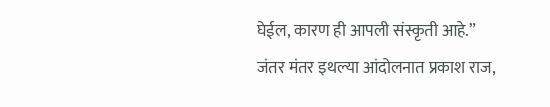घेईल, कारण ही आपली संस्कृती आहे.”
जंतर मंतर इथल्या आंदोलनात प्रकाश राज,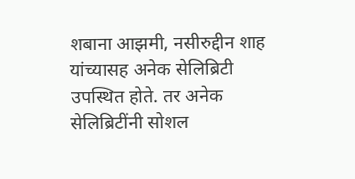शबाना आझमी, नसीरुद्दीन शाह यांच्यासह अनेक सेलिब्रिटी उपस्थित होते. तर अनेक सेलिब्रिटींनी सोशल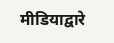मीडियाद्वारे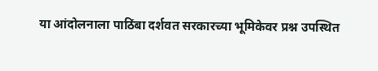या आंदोलनाला पाठिंबा दर्शवत सरकारच्या भूमिकेवर प्रश्न उपस्थित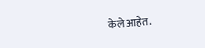केले आहेत.